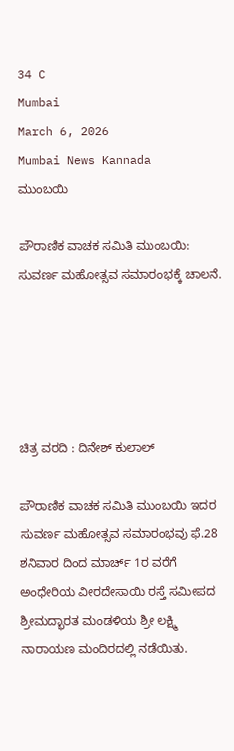34 C
Mumbai
March 6, 2026
Mumbai News Kannada
ಮುಂಬಯಿ

ಪೌರಾಣಿಕ ವಾಚಕ ಸಮಿತಿ ಮುಂಬಯಿ: ಸುವರ್ಣ ಮಹೋತ್ಸವ ಸಮಾರಂಭಕ್ಕೆ ಚಾಲನೆ.





ಚಿತ್ರ ವರದಿ : ದಿನೇಶ್ ಕುಲಾಲ್

ಪೌರಾಣಿಕ ವಾಚಕ ಸಮಿತಿ ಮುಂಬಯಿ ಇದರ ಸುವರ್ಣ ಮಹೋತ್ಸವ ಸಮಾರಂಭವು ಫೆ.28 ಶನಿವಾರ ದಿಂದ ಮಾರ್ಚ್ 1ರ ವರೆಗೆ ಅಂಧೇರಿಯ ವೀರದೇಸಾಯಿ ರಸ್ತೆ ಸಮೀಪದ ಶ್ರೀಮದ್ಭಾರತ ಮಂಡಳಿಯ ಶ್ರೀ ಲಕ್ಷ್ಮಿ ನಾರಾಯಣ ಮಂದಿರದಲ್ಲಿ ನಡೆಯಿತು.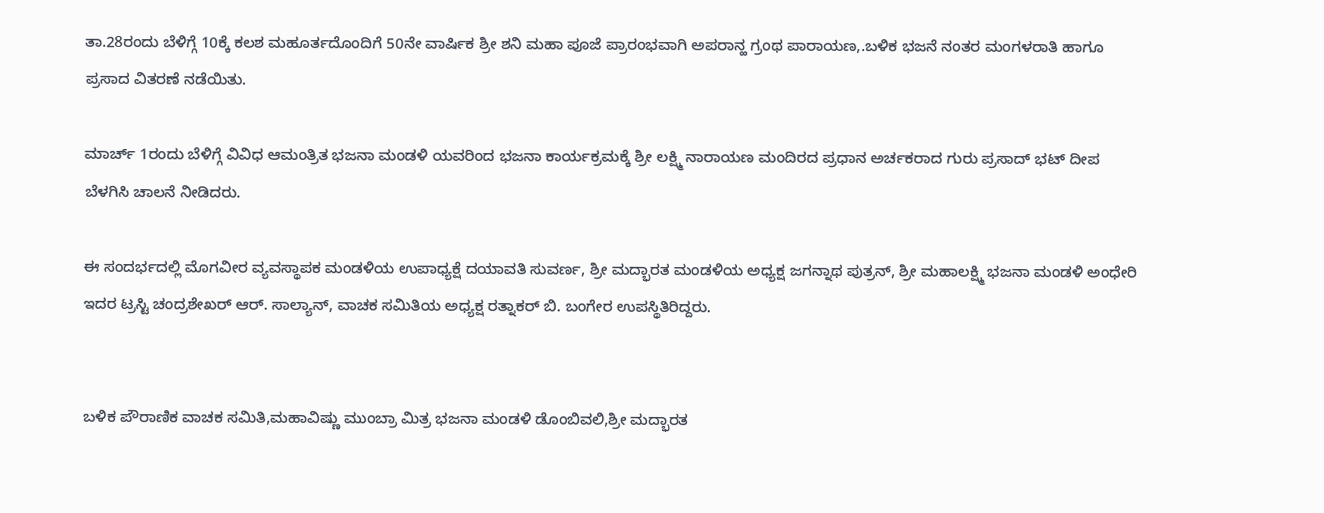ತಾ.28ರಂದು ಬೆಳಿಗ್ಗೆ 10ಕ್ಕೆ ಕಲಶ ಮಹೂರ್ತದೊಂದಿಗೆ 50ನೇ ವಾರ್ಷಿಕ ಶ್ರೀ ಶನಿ ಮಹಾ ಪೂಜೆ ಪ್ರಾರಂಭವಾಗಿ ಅಪರಾನ್ಹ ಗ್ರಂಥ ಪಾರಾಯಣ,.ಬಳಿಕ ಭಜನೆ ನಂತರ ಮಂಗಳರಾತಿ ಹಾಗೂ ಪ್ರಸಾದ ವಿತರಣೆ ನಡೆಯಿತು.

ಮಾರ್ಚ್ 1ರಂದು ಬೆಳಿಗ್ಗೆ ವಿವಿಧ ಆಮಂತ್ರಿತ ಭಜನಾ ಮಂಡಳಿ ಯವರಿಂದ ಭಜನಾ ಕಾರ್ಯಕ್ರಮಕ್ಕೆ ಶ್ರೀ ಲಕ್ಷ್ಮಿ ನಾರಾಯಣ ಮಂದಿರದ ಪ್ರಧಾನ ಅರ್ಚಕರಾದ ಗುರು ಪ್ರಸಾದ್ ಭಟ್ ದೀಪ ಬೆಳಗಿಸಿ ಚಾಲನೆ ನೀಡಿದರು.

ಈ ಸಂದರ್ಭದಲ್ಲಿ ಮೊಗವೀರ ವ್ಯವಸ್ಥಾಪಕ ಮಂಡಳಿಯ ಉಪಾಧ್ಯಕ್ಷೆ ದಯಾವತಿ ಸುವರ್ಣ, ಶ್ರೀ ಮದ್ಭಾರತ ಮಂಡಳಿಯ ಅಧ್ಯಕ್ಷ ಜಗನ್ನಾಥ ಪುತ್ರನ್, ಶ್ರೀ ಮಹಾಲಕ್ಷ್ಮಿ ಭಜನಾ ಮಂಡಳಿ ಅಂಧೇರಿ ಇದರ ಟ್ರಸ್ಟಿ ಚಂದ್ರಶೇಖರ್ ಆರ್. ಸಾಲ್ಯಾನ್, ವಾಚಕ ಸಮಿತಿಯ ಅಧ್ಯಕ್ಷ ರತ್ನಾಕರ್ ಬಿ. ಬಂಗೇರ ಉಪಸ್ಥಿತಿರಿದ್ದರು.


ಬಳಿಕ ಪೌರಾಣಿಕ ವಾಚಕ ಸಮಿತಿ,ಮಹಾವಿಷ್ಣು ಮುಂಬ್ರಾ ಮಿತ್ರ ಭಜನಾ ಮಂಡಳಿ ಡೊಂಬಿವಲಿ,ಶ್ರೀ ಮದ್ಭಾರತ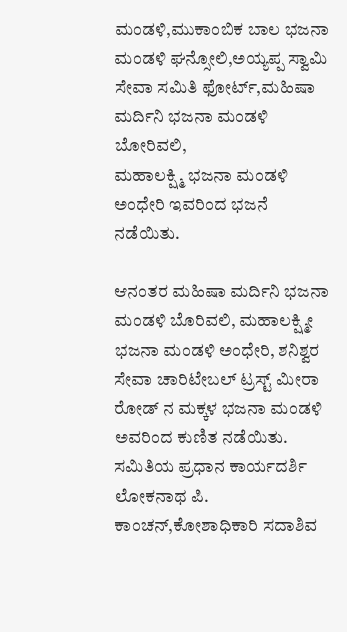ಮಂಡಳಿ,ಮುಕಾಂಬಿಕ ಬಾಲ ಭಜನಾ ಮಂಡಳಿ ಘನ್ಸೋಲಿ,ಅಯ್ಯಪ್ಪ ಸ್ವಾಮಿ ಸೇವಾ ಸಮಿತಿ ಫೋರ್ಟ್,ಮಹಿಷಾ ಮರ್ದಿನಿ ಭಜನಾ ಮಂಡಳಿ ಬೋರಿವಲಿ,
ಮಹಾಲಕ್ಷ್ಮಿ ಭಜನಾ ಮಂಡಳಿ ಅಂಧೇರಿ ಇವರಿಂದ ಭಜನೆ ನಡೆಯಿತು.

ಆನಂತರ ಮಹಿಷಾ ಮರ್ದಿನಿ ಭಜನಾ ಮಂಡಳಿ ಬೊರಿವಲಿ, ಮಹಾಲಕ್ಷ್ಮೀ
ಭಜನಾ ಮಂಡಳಿ ಅಂಧೇರಿ, ಶನಿಶ್ವರ ಸೇವಾ ಚಾರಿಟೇಬಲ್ ಟ್ರಸ್ಟ್ ಮೀರಾ ರೋಡ್ ನ ಮಕ್ಕಳ ಭಜನಾ ಮಂಡಳಿ ಅವರಿಂದ ಕುಣಿತ ನಡೆಯಿತು.
ಸಮಿತಿಯ ಪ್ರಧಾನ ಕಾರ್ಯದರ್ಶಿ ಲೋಕನಾಥ ಪಿ. ಕಾಂಚನ್,ಕೋಶಾಧಿಕಾರಿ ಸದಾಶಿವ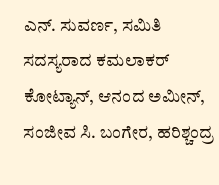ಎನ್. ಸುವರ್ಣ, ಸಮಿತಿ ಸದಸ್ಯರಾದ ಕಮಲಾಕರ್ ಕೋಟ್ಯಾನ್, ಆನಂದ ಅಮೀನ್, ಸಂಜೀವ ಸಿ. ಬಂಗೇರ, ಹರಿಶ್ಚಂದ್ರ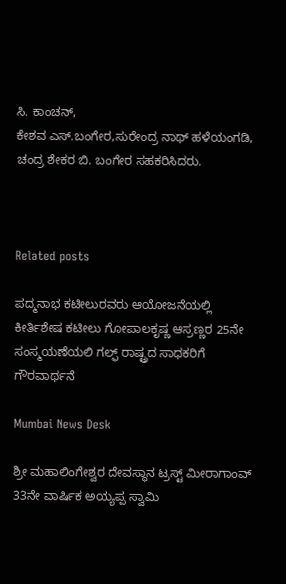ಸಿ. ಕಾಂಚನ್,
ಕೇಶವ ಎಸ್.ಬಂಗೇರ,ಸುರೇಂದ್ರ ನಾಥ್ ಹಳೆಯಂಗಡಿ, ಚಂದ್ರ ಶೇಕರ ಬಿ. ಬಂಗೇರ ಸಹಕರಿಸಿದರು.



Related posts

ಪದ್ಮನಾಭ ಕಟೀಲುರವರು ಆಯೋಜನೆಯಲ್ಲಿ  ಕೀರ್ತಿಶೇಷ ಕಟೀಲು ಗೋಪಾಲಕೃಷ್ಣ ಆಸ್ರಣ್ಣರ 25ನೇ ಸಂಸ್ಮಯಣೆಯಲಿ ಗಲ್ಫ್ ರಾಷ್ಟ್ರದ ಸಾಧಕರಿಗೆ ಗೌರವಾರ್ಥನೆ

Mumbai News Desk

ಶ್ರೀ ಮಹಾಲಿಂಗೇಶ್ವರ ದೇವಸ್ಥಾನ ಟ್ರಸ್ಟ್ ಮೀರಾಗಾಂವ್ 33ನೇ ವಾರ್ಷಿಕ ಅಯ್ಯಪ್ಪ ಸ್ವಾಮಿ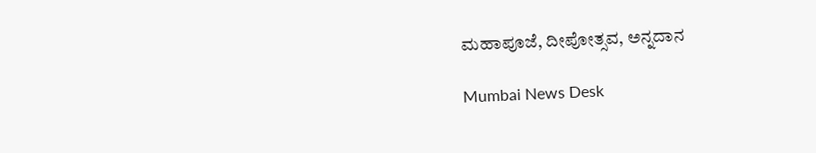ಮಹಾಪೂಜೆ, ದೀಪೋತ್ಸವ, ಅನ್ನದಾನ

Mumbai News Desk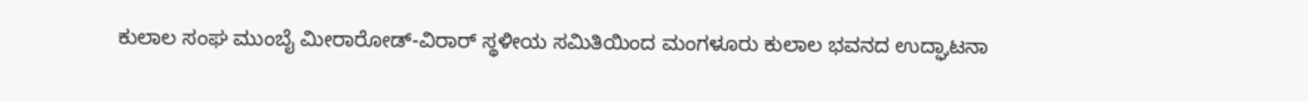ಕುಲಾಲ ಸಂಘ ಮುಂಬೈ ಮೀರಾರೋಡ್-ವಿರಾರ್ ಸ್ಥಳೀಯ ಸಮಿತಿಯಿಂದ ಮಂಗಳೂರು ಕುಲಾಲ ಭವನದ ಉದ್ಘಾಟನಾ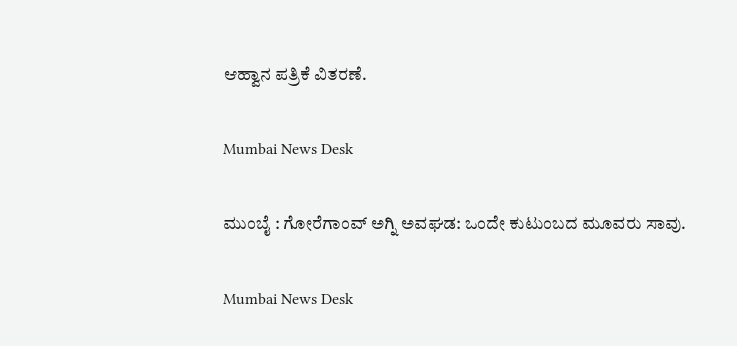ಆಹ್ವಾನ ಪತ್ರಿಕೆ ವಿತರಣೆ.

Mumbai News Desk

ಮುಂಬೈ : ಗೋರೆಗಾಂವ್ ಅಗ್ನಿ ಅವಘಡ: ಒಂದೇ ಕುಟುಂಬದ ಮೂವರು ಸಾವು.

Mumbai News Desk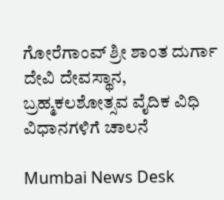ಗೋರೆಗಾಂವ್ ಶ್ರೀ ಶಾಂತ ದುರ್ಗಾ ದೇವಿ ದೇವಸ್ಥಾನ, ಬ್ರಹ್ಮಕಲಶೋತ್ಸವ ವೈದಿಕ ವಿಧಿ ವಿಧಾನಗಳಿಗೆ ಚಾಲನೆ

Mumbai News Desk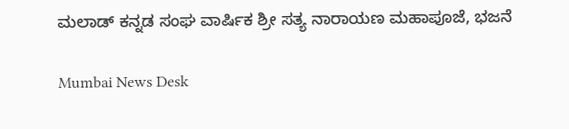ಮಲಾಡ್ ಕನ್ನಡ ಸಂಘ ವಾರ್ಷಿಕ ಶ್ರೀ ಸತ್ಯ ನಾರಾಯಣ ಮಹಾಪೂಜೆ, ಭಜನೆ

Mumbai News Desk